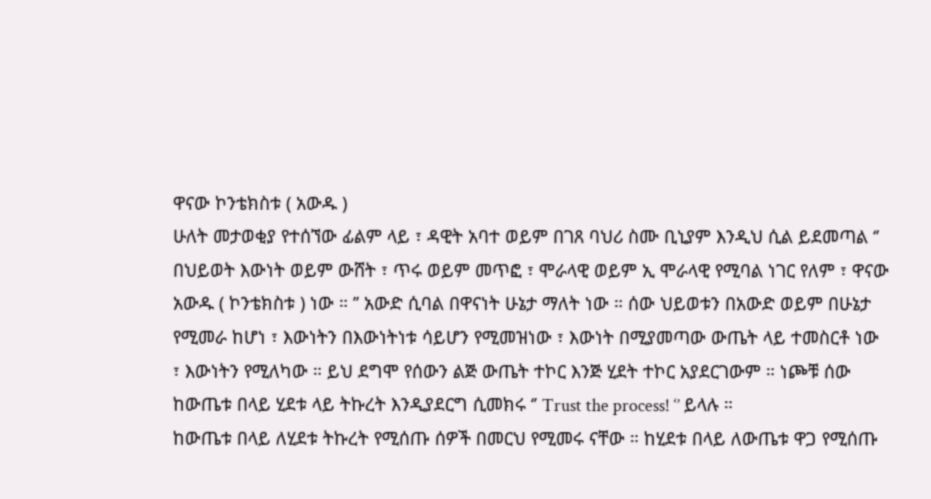ዋናው ኮንቴክስቱ ( አውዱ )
ሁለት መታወቂያ የተሰኘው ፊልም ላይ ፣ ዳዊት አባተ ወይም በገጸ ባህሪ ስሙ ቢኒያም እንዲህ ሲል ይደመጣል ‘’ በህይወት እውነት ወይም ውሸት ፣ ጥሩ ወይም መጥፎ ፣ ሞራላዊ ወይም ኢ ሞራላዊ የሚባል ነገር የለም ፣ ዋናው አውዱ ( ኮንቴክስቱ ) ነው ። ’’ አውድ ሲባል በዋናነት ሁኔታ ማለት ነው ። ሰው ህይወቱን በአውድ ወይም በሁኔታ የሚመራ ከሆነ ፣ እውነትን በእውነትነቱ ሳይሆን የሚመዝነው ፣ እውነት በሚያመጣው ውጤት ላይ ተመስርቶ ነው ፣ እውነትን የሚለካው ። ይህ ደግሞ የሰውን ልጅ ውጤት ተኮር እንጅ ሂደት ተኮር አያደርገውም ። ነጮቹ ሰው ከውጤቱ በላይ ሂደቱ ላይ ትኩረት እንዲያደርግ ሲመክሩ ‘’ Trust the process! ‘’ ይላሉ ።
ከውጤቱ በላይ ለሂደቱ ትኩረት የሚሰጡ ሰዎች በመርህ የሚመሩ ናቸው ። ከሂደቱ በላይ ለውጤቱ ዋጋ የሚሰጡ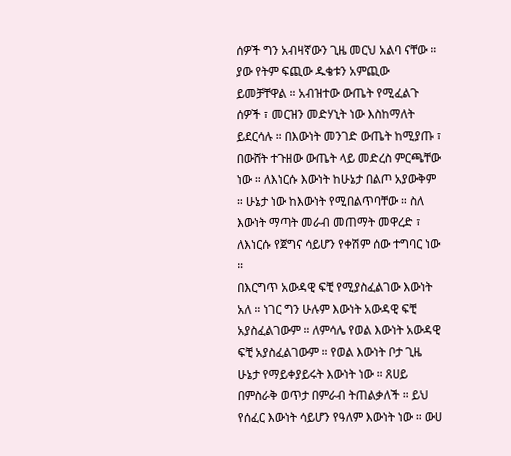ሰዎች ግን አብዛኛውን ጊዜ መርህ አልባ ናቸው ። ያው የትም ፍጪው ዱቄቱን አምጪው ይመቻቸዋል ። አብዝተው ውጤት የሚፈልጉ ሰዎች ፣ መርዝን መድሃኒት ነው እስከማለት ይደርሳሉ ። በእውነት መንገድ ውጤት ከሚያጡ ፣ በውሸት ተጉዘው ውጤት ላይ መድረስ ምርጫቸው ነው ። ለእነርሱ እውነት ከሁኔታ በልጦ አያውቅም ። ሁኔታ ነው ከእውነት የሚበልጥባቸው ። ስለ እውነት ማጣት መራብ መጠማት መዋረድ ፣ ለእነርሱ የጀግና ሳይሆን የቀሽም ሰው ተግባር ነው ።
በእርግጥ አውዳዊ ፍቺ የሚያስፈልገው እውነት አለ ። ነገር ግን ሁሉም እውነት አውዳዊ ፍቺ አያስፈልገውም ። ለምሳሌ የወል እውነት አውዳዊ ፍቺ አያስፈልገውም ። የወል እውነት ቦታ ጊዜ ሁኔታ የማይቀያይሩት እውነት ነው ። ጸሀይ በምስራቅ ወጥታ በምራብ ትጠልቃለች ። ይህ የሰፈር እውነት ሳይሆን የዓለም እውነት ነው ። ውሀ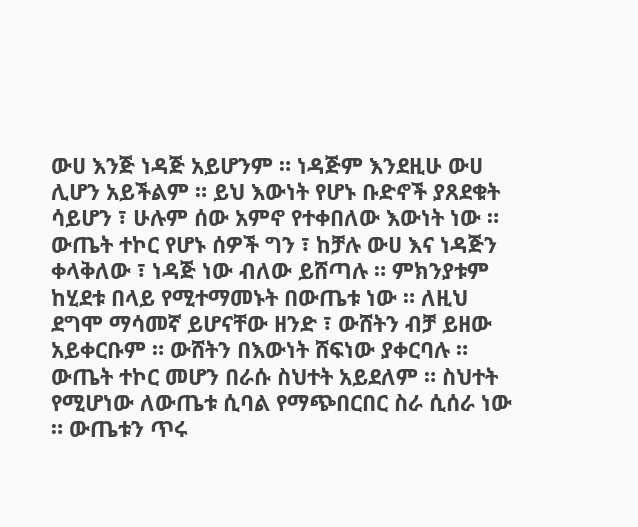ውሀ እንጅ ነዳጅ አይሆንም ። ነዳጅም እንደዚሁ ውሀ ሊሆን አይችልም ። ይህ እውነት የሆኑ ቡድኖች ያጸደቁት ሳይሆን ፣ ሁሉም ሰው አምኖ የተቀበለው እውነት ነው ። ውጤት ተኮር የሆኑ ሰዎች ግን ፣ ከቻሉ ውሀ እና ነዳጅን ቀላቅለው ፣ ነዳጅ ነው ብለው ይሸጣሉ ። ምክንያቱም ከሂደቱ በላይ የሚተማመኑት በውጤቱ ነው ። ለዚህ ደግሞ ማሳመኛ ይሆናቸው ዘንድ ፣ ውሸትን ብቻ ይዘው አይቀርቡም ። ውሸትን በእውነት ሸፍነው ያቀርባሉ ።
ውጤት ተኮር መሆን በራሱ ስህተት አይደለም ። ስህተት የሚሆነው ለውጤቱ ሲባል የማጭበርበር ስራ ሲሰራ ነው ። ውጤቱን ጥሩ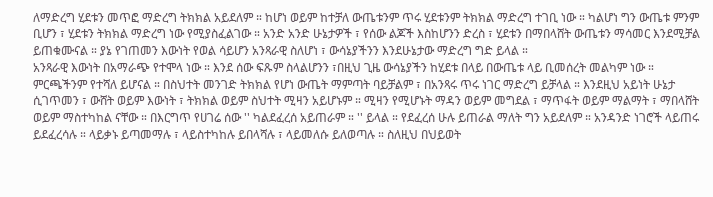ለማድረግ ሂደቱን መጥፎ ማድረግ ትክክል አይደለም ። ከሆነ ወይም ከተቻለ ውጤቱንም ጥሩ ሂደቱንም ትክክል ማድረግ ተገቢ ነው ። ካልሆነ ግን ውጤቱ ምንም ቢሆን ፣ ሂደቱን ትክክል ማድረግ ነው የሚያስፈልገው ። አንድ አንድ ሁኔታዎች ፣ የሰው ልጆች እስከሆንን ድረስ ፣ ሂደቱን በማበላሸት ውጤቱን ማሳመር እንደሚቻል ይጠቁሙናል ። ያኔ የገጠመን እውነት የወል ሳይሆን አንጻራዊ ስለሆነ ፣ ውሳኔያችንን እንደሁኔታው ማድረግ ግድ ይላል ።
አንጻራዊ እውነት በአማራጭ የተሞላ ነው ። እንደ ሰው ፍጹም ስላልሆንን ፣በዚህ ጊዜ ውሳኔያችን ከሂደቱ በላይ በውጤቱ ላይ ቢመሰረት መልካም ነው ። ምርጫችንም የተሻለ ይሆናል ። በስህተት መንገድ ትክክል የሆነ ውጤት ማምጣት ባይቻልም ፣ በአንጻሩ ጥሩ ነገር ማድረግ ይቻላል ። እንደዚህ አይነት ሁኔታ ሲገጥመን ፣ ውሸት ወይም እውነት ፣ ትክክል ወይም ስህተት ሚዛን አይሆኑም ። ሚዛን የሚሆኑት ማዳን ወይም መግደል ፣ ማጥፋት ወይም ማልማት ፣ ማበላሸት ወይም ማስተካከል ናቸው ። በእርግጥ የሀገሬ ሰው '' ካልደፈረሰ አይጠራም ። '' ይላል ። የደፈረሰ ሁሉ ይጠራል ማለት ግን አይደለም ። አንዳንድ ነገሮች ላይጠሩ ይደፈረሳሉ ። ላይቃኑ ይጣመማሉ ፣ ላይስተካከሉ ይበላሻሉ ፣ ላይመለሱ ይለወጣሉ ። ስለዚህ በህይወት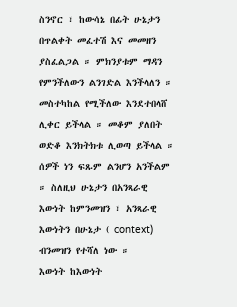ስንኖር ፣ ከውሳኔ በፊት ሁኔታን በጥልቀት መፈተሽ እና መመዘን ያስፈልጋል ። ምክንያቱም ማዳን የምንችለውን ልንገድል እንችላለን ። መስተካከል የሚችለው እንደተበላሸ ሊቀር ይችላል ። መቆም ያለበት ወድቆ እንክትክቱ ሊወጣ ይችላል ። ሰዎች ነን ፍጹም ልንሆን አንችልም ። ስለዚህ ሁኔታን በአንጻራዊ እውነት ከምንመዝን ፣ አንጻራዊ እውነትን በሁኔታ ( context) ብንመዝን የተሻለ ነው ።
እውነት ከእውነት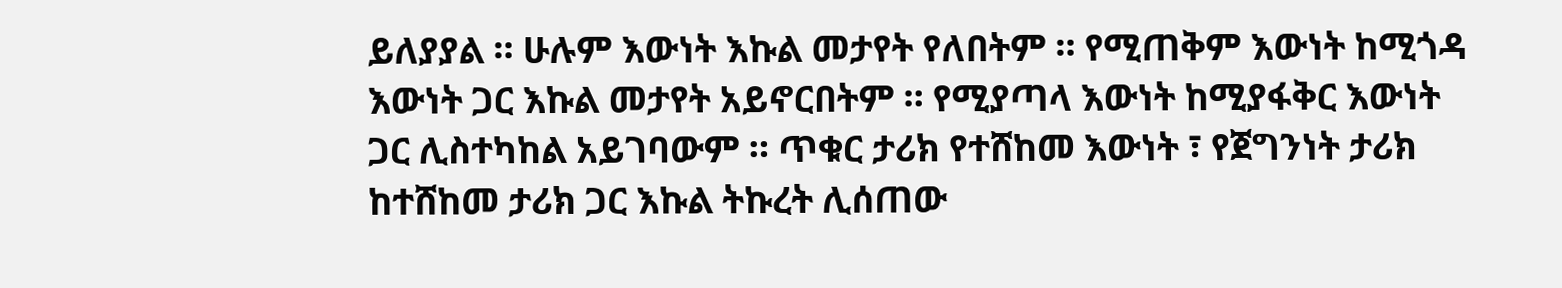ይለያያል ። ሁሉም እውነት እኩል መታየት የለበትም ። የሚጠቅም እውነት ከሚጎዳ እውነት ጋር እኩል መታየት አይኖርበትም ። የሚያጣላ እውነት ከሚያፋቅር እውነት ጋር ሊስተካከል አይገባውም ። ጥቁር ታሪክ የተሸከመ እውነት ፣ የጀግንነት ታሪክ ከተሸከመ ታሪክ ጋር እኩል ትኩረት ሊሰጠው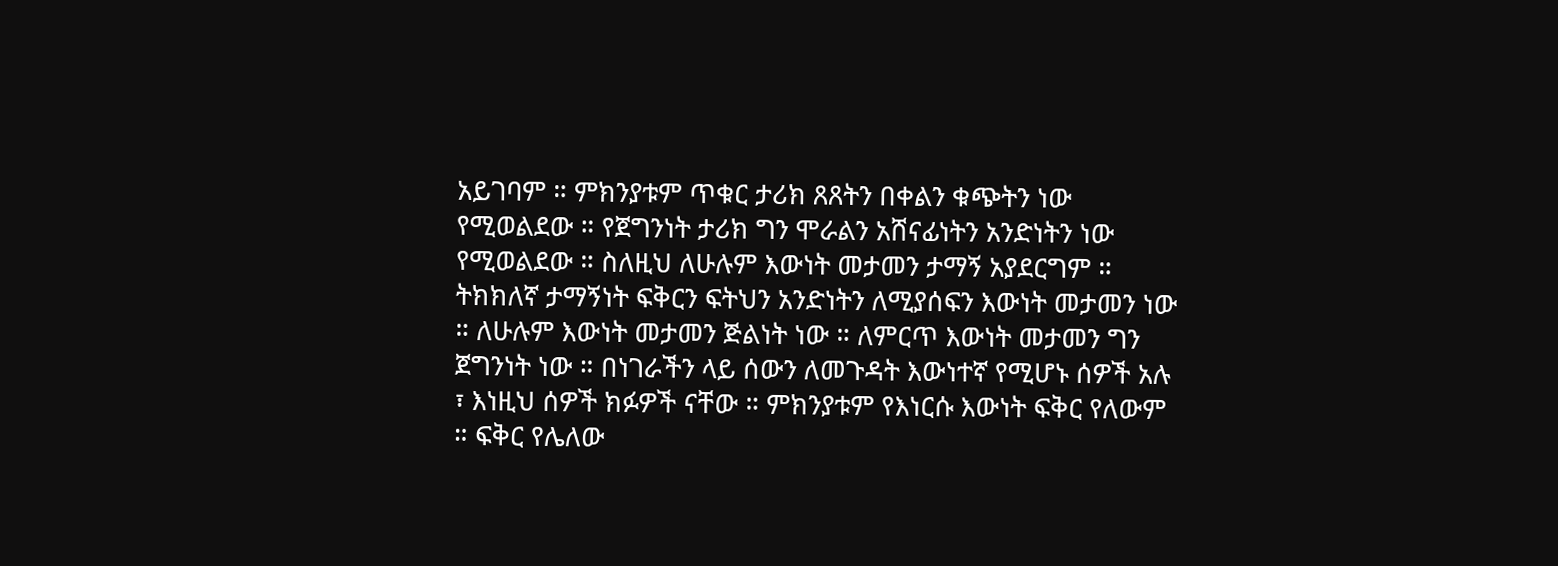አይገባም ። ምክንያቱም ጥቁር ታሪክ ጸጸትን በቀልን ቁጭትን ነው የሚወልደው ። የጀግንነት ታሪክ ግን ሞራልን አሸናፊነትን አንድነትን ነው የሚወልደው ። ስለዚህ ለሁሉም እውነት መታመን ታማኝ አያደርግም ። ትክክለኛ ታማኝነት ፍቅርን ፍትህን አንድነትን ለሚያሰፍን እውነት መታመን ነው ። ለሁሉም እውነት መታመን ጅልነት ነው ። ለምርጥ እውነት መታመን ግን ጀግንነት ነው ። በነገራችን ላይ ሰውን ለመጉዳት እውነተኛ የሚሆኑ ሰዎች አሉ ፣ እነዚህ ሰዎች ክፉዎች ናቸው ። ምክንያቱም የእነርሱ እውነት ፍቅር የለውም ። ፍቅር የሌለው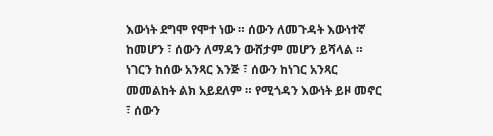እውነት ደግሞ የሞተ ነው ። ሰውን ለመጉዳት እውነተኛ ከመሆን ፣ ሰውን ለማዳን ውሸታም መሆን ይሻላል ። ነገርን ከሰው አንጻር እንጅ ፣ ሰውን ከነገር አንጻር መመልከት ልክ አይደለም ። የሚጎዳን እውነት ይዞ መኖር ፣ ሰውን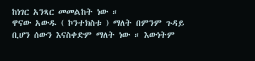ከነገር አንጻር መመልከት ነው ።
ዋናው አውዱ ( ኮንተክስቱ ) ማለት በምንም ጉዳይ ቢሆን ሰውን እናስቀድም ማለት ነው ። እውነትም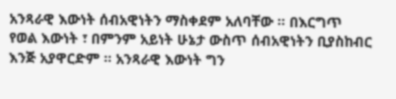አንጻራዊ እውነት ሰብአዊነትን ማስቀደም አለባቸው ። በእርግጥ የወል እውነት ፣ በምንም አይነት ሁኔታ ውስጥ ሰብአዊነትን ቢያስከብር እንጅ አያዋርድም ። አንጻራዊ እውነት ግን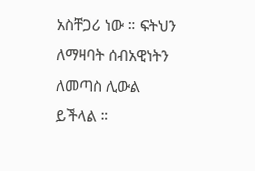አስቸጋሪ ነው ። ፍትህን ለማዛባት ሰብአዊነትን ለመጣስ ሊውል ይችላል ።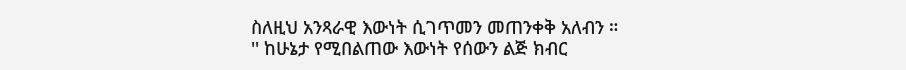ስለዚህ አንጻራዊ እውነት ሲገጥመን መጠንቀቅ አለብን ።
'' ከሁኔታ የሚበልጠው እውነት የሰውን ልጅ ክብር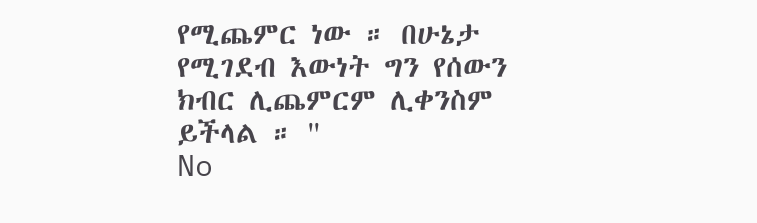የሚጨምር ነው ። በሁኔታ የሚገደብ እውነት ግን የሰውን ክብር ሊጨምርም ሊቀንስም ይችላል ። ''
No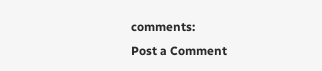comments:
Post a Comment